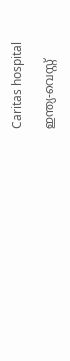Caritas hospital

ഇന്ത്യ-വെസ്റ്റ്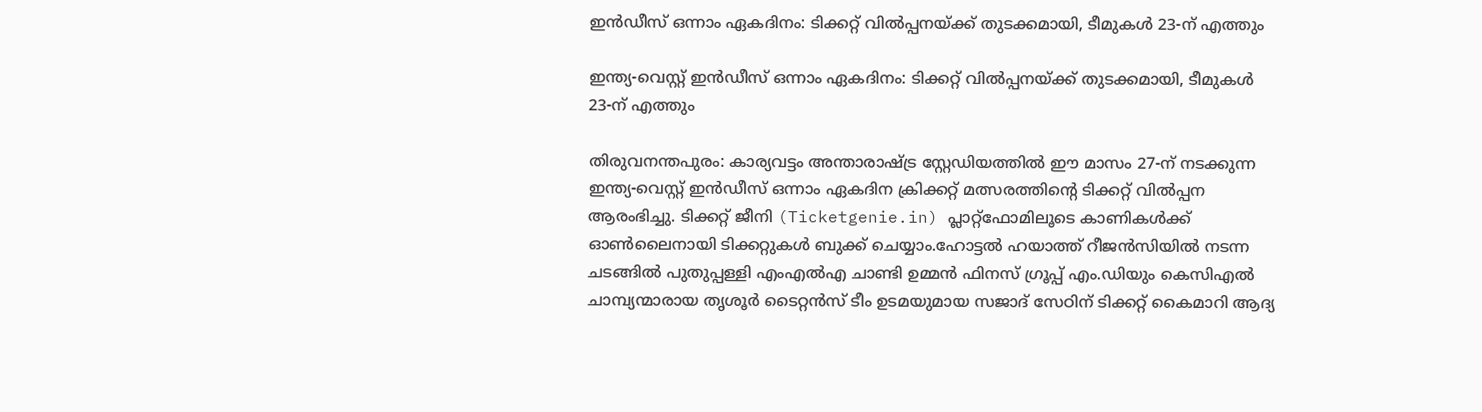ഇന്‍ഡീസ് ഒന്നാം ഏകദിനം: ടിക്കറ്റ് വില്‍പ്പനയ്ക്ക് തുടക്കമായി, ടീമുകള്‍ 23-ന് എത്തും

ഇന്ത്യ-വെസ്റ്റ് ഇന്‍ഡീസ് ഒന്നാം ഏകദിനം: ടിക്കറ്റ് വില്‍പ്പനയ്ക്ക് തുടക്കമായി, ടീമുകള്‍ 23-ന് എത്തും

തിരുവനന്തപുരം: കാര്യവട്ടം അന്താരാഷ്ട്ര സ്റ്റേഡിയത്തില്‍ ഈ മാസം 27-ന് നടക്കുന്ന ഇന്ത്യ-വെസ്റ്റ് ഇന്‍ഡീസ് ഒന്നാം ഏകദിന ക്രിക്കറ്റ് മത്സരത്തിന്റെ ടിക്കറ്റ് വില്‍പ്പന ആരംഭിച്ചു. ടിക്കറ്റ് ജീനി (Ticketgenie.in) പ്ലാറ്റ്‌ഫോമിലൂടെ കാണികള്‍ക്ക് ഓണ്‍ലൈനായി ടിക്കറ്റുകള്‍ ബുക്ക് ചെയ്യാം.ഹോട്ടല്‍ ഹയാത്ത് റീജന്‍സിയില്‍ നടന്ന ചടങ്ങില്‍ പുതുപ്പള്ളി എംഎല്‍എ ചാണ്ടി ഉമ്മന്‍ ഫിനസ് ഗ്രൂപ്പ് എം.ഡിയും കെസിഎല്‍ ചാമ്പ്യന്മാരായ തൃശൂര്‍ ടൈറ്റന്‍സ് ടീം ഉടമയുമായ സജാദ് സേഠിന് ടിക്കറ്റ് കൈമാറി ആദ്യ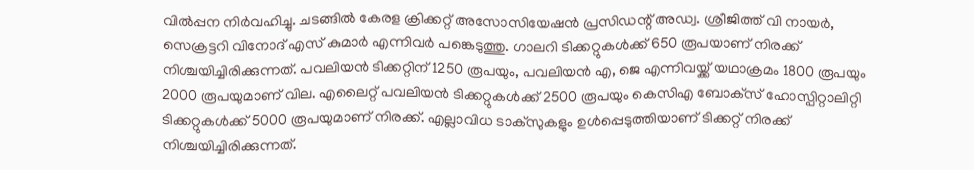വില്‍പ്പന നിര്‍വഹിച്ചു. ചടങ്ങില്‍ കേരള ക്രിക്കറ്റ് അസോസിയേഷന്‍ പ്രസിഡന്റ് അഡ്വ. ശ്രീജിത്ത് വി നായര്‍, സെക്രട്ടറി വിനോദ് എസ് കുമാര്‍ എന്നിവര്‍ പങ്കെടുത്തു. ഗാലറി ടിക്കറ്റുകള്‍ക്ക് 650 രൂപയാണ് നിരക്ക് നിശ്ചയിച്ചിരിക്കുന്നത്. പവലിയന്‍ ടിക്കറ്റിന് 1250 രൂപയും, പവലിയന്‍ എ, ജെ എന്നിവയ്ക്ക് യഥാക്രമം 1800 രൂപയും 2000 രൂപയുമാണ് വില. എലൈറ്റ് പവലിയന്‍ ടിക്കറ്റുകള്‍ക്ക് 2500 രൂപയും കെസിഎ ബോക്‌സ് ഹോസ്പിറ്റാലിറ്റി ടിക്കറ്റുകള്‍ക്ക് 5000 രൂപയുമാണ് നിരക്ക്. എല്ലാവിധ ടാക്‌സുകളും ഉള്‍പ്പെടുത്തിയാണ് ടിക്കറ്റ് നിരക്ക് നിശ്ചയിച്ചിരിക്കുന്നത്.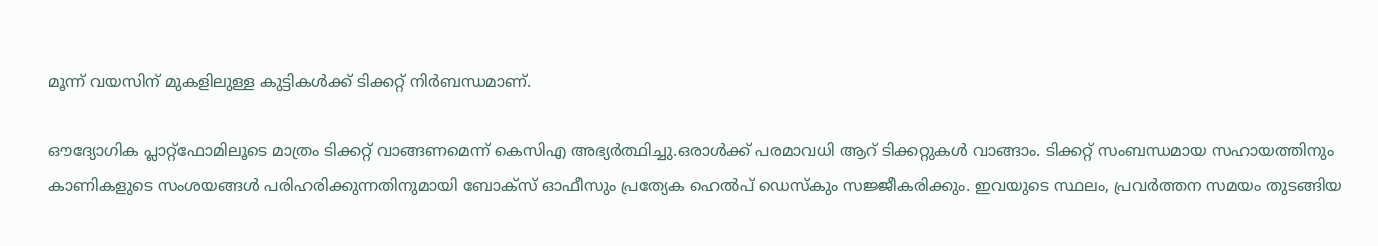മൂന്ന് വയസിന് മുകളിലുള്ള കുട്ടികള്‍ക്ക് ടിക്കറ്റ് നിര്‍ബന്ധമാണ്.

ഔദ്യോഗിക പ്ലാറ്റ്‌ഫോമിലൂടെ മാത്രം ടിക്കറ്റ് വാങ്ങണമെന്ന് കെസിഎ അഭ്യര്‍ത്ഥിച്ചു.ഒരാള്‍ക്ക് പരമാവധി ആറ് ടിക്കറ്റുകള്‍ വാങ്ങാം. ടിക്കറ്റ് സംബന്ധമായ സഹായത്തിനും കാണികളുടെ സംശയങ്ങള്‍ പരിഹരിക്കുന്നതിനുമായി ബോക്‌സ് ഓഫീസും പ്രത്യേക ഹെല്‍പ് ഡെസ്‌കും സജ്ജീകരിക്കും. ഇവയുടെ സ്ഥലം, പ്രവര്‍ത്തന സമയം തുടങ്ങിയ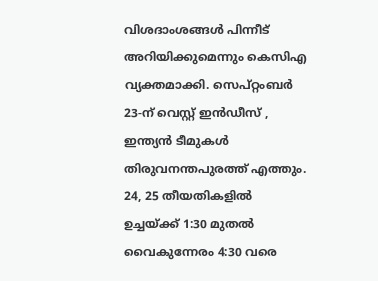വിശദാംശങ്ങള്‍ പിന്നീട് അറിയിക്കുമെന്നും കെസിഎ വ്യക്തമാക്കി. സെപ്റ്റംബര്‍ 23-ന് വെസ്റ്റ് ഇന്‍ഡീസ് , ഇന്ത്യന്‍ ടീമുകള്‍ തിരുവനന്തപുരത്ത് എത്തും. 24, 25 തീയതികളില്‍ ഉച്ചയ്ക്ക് 1:30 മുതല്‍ വൈകുന്നേരം 4:30 വരെ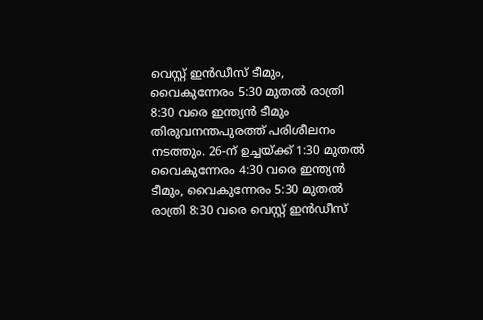വെസ്റ്റ് ഇന്‍ഡീസ് ടീമും, വൈകുന്നേരം 5:30 മുതല്‍ രാത്രി 8:30 വരെ ഇന്ത്യന്‍ ടീമും തിരുവനന്തപുരത്ത് പരിശീലനം നടത്തും. 26-ന് ഉച്ചയ്ക്ക് 1:30 മുതല്‍ വൈകുന്നേരം 4:30 വരെ ഇന്ത്യന്‍ ടീമും, വൈകുന്നേരം 5:30 മുതല്‍ രാത്രി 8:30 വരെ വെസ്റ്റ് ഇന്‍ഡീസ്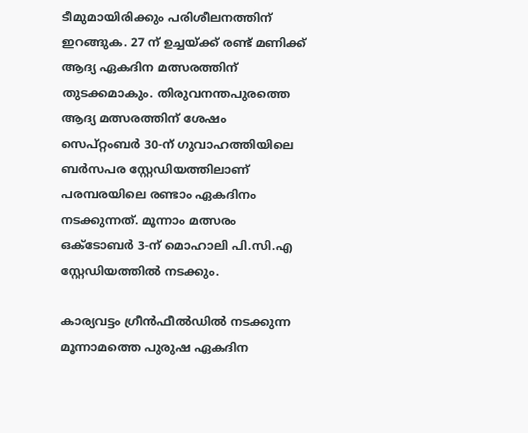ടീമുമായിരിക്കും പരിശീലനത്തിന് ഇറങ്ങുക. 27 ന് ഉച്ചയ്ക്ക് രണ്ട് മണിക്ക് ആദ്യ ഏകദിന മത്സരത്തിന് തുടക്കമാകും. തിരുവനന്തപുരത്തെ ആദ്യ മത്സരത്തിന് ശേഷം സെപ്റ്റംബര്‍ 30-ന് ഗുവാഹത്തിയിലെ ബര്‍സപര സ്റ്റേഡിയത്തിലാണ് പരമ്പരയിലെ രണ്ടാം ഏകദിനം നടക്കുന്നത്. മൂന്നാം മത്സരം ഒക്ടോബര്‍ 3-ന് മൊഹാലി പി.സി.എ സ്റ്റേഡിയത്തില്‍ നടക്കും.

കാര്യവട്ടം ഗ്രീന്‍ഫീല്‍ഡില്‍ നടക്കുന്ന മൂന്നാമത്തെ പുരുഷ ഏകദിന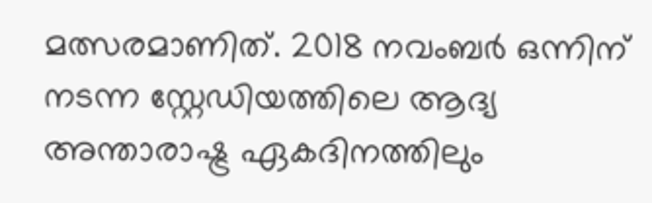മത്സരമാണിത്. 2018 നവംബര്‍ ഒന്നിന് നടന്ന സ്റ്റേഡിയത്തിലെ ആദ്യ അന്താരാഷ്ട്ര ഏകദിനത്തിലും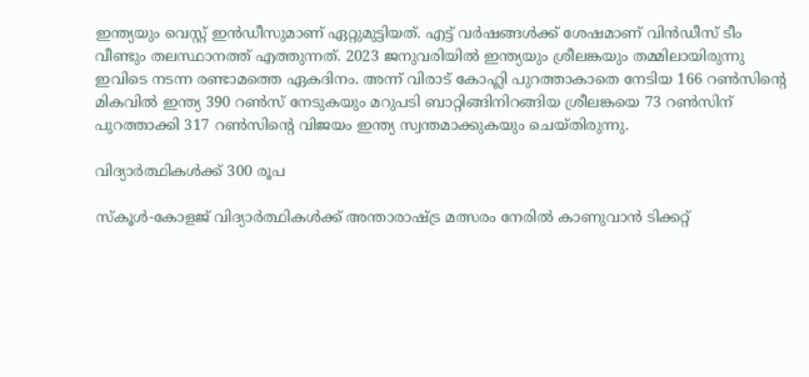ഇന്ത്യയും വെസ്റ്റ് ഇന്‍ഡീസുമാണ് ഏറ്റുമുട്ടിയത്. എട്ട് വര്‍ഷങ്ങള്‍ക്ക് ശേഷമാണ് വിന്‍ഡീസ് ടീം വീണ്ടും തലസ്ഥാനത്ത് എത്തുന്നത്. 2023 ജനുവരിയില്‍ ഇന്ത്യയും ശ്രീലങ്കയും തമ്മിലായിരുന്നു ഇവിടെ നടന്ന രണ്ടാമത്തെ ഏകദിനം. അന്ന് വിരാട് കോഹ്ലി പുറത്താകാതെ നേടിയ 166 റണ്‍സിന്റെ മികവില്‍ ഇന്ത്യ 390 റണ്‍സ് നേടുകയും മറുപടി ബാറ്റിങ്ങിനിറങ്ങിയ ശ്രീലങ്കയെ 73 റണ്‍സിന് പുറത്താക്കി 317 റണ്‍സിന്റെ വിജയം ഇന്ത്യ സ്വന്തമാക്കുകയും ചെയ്തിരുന്നു.

വിദ്യാര്‍ത്ഥികള്‍ക്ക് 300 രൂപ

സ്‌കൂള്‍-കോളജ് വിദ്യാര്‍ത്ഥികള്‍ക്ക് അന്താരാഷ്ട്ര മത്സരം നേരില്‍ കാണുവാന്‍ ടിക്കറ്റ്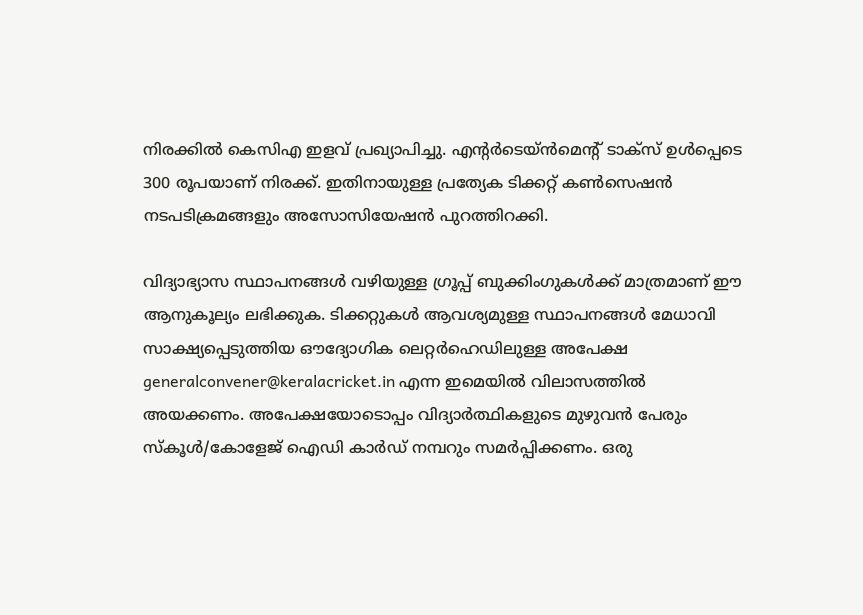നിരക്കില്‍ കെസിഎ ഇളവ് പ്രഖ്യാപിച്ചു. എന്റര്‍ടെയ്ന്‍മെന്റ് ടാക്‌സ് ഉള്‍പ്പെടെ 300 രൂപയാണ് നിരക്ക്. ഇതിനായുള്ള പ്രത്യേക ടിക്കറ്റ് കണ്‍സെഷന്‍ നടപടിക്രമങ്ങളും അസോസിയേഷന്‍ പുറത്തിറക്കി.

വിദ്യാഭ്യാസ സ്ഥാപനങ്ങള്‍ വഴിയുള്ള ഗ്രൂപ്പ് ബുക്കിംഗുകള്‍ക്ക് മാത്രമാണ് ഈ ആനുകൂല്യം ലഭിക്കുക. ടിക്കറ്റുകള്‍ ആവശ്യമുള്ള സ്ഥാപനങ്ങള്‍ മേധാവി സാക്ഷ്യപ്പെടുത്തിയ ഔദ്യോഗിക ലെറ്റര്‍ഹെഡിലുള്ള അപേക്ഷ generalconvener@keralacricket.in എന്ന ഇമെയില്‍ വിലാസത്തില്‍ അയക്കണം. അപേക്ഷയോടൊപ്പം വിദ്യാര്‍ത്ഥികളുടെ മുഴുവന്‍ പേരും സ്‌കൂള്‍/കോളേജ് ഐഡി കാര്‍ഡ് നമ്പറും സമര്‍പ്പിക്കണം. ഒരു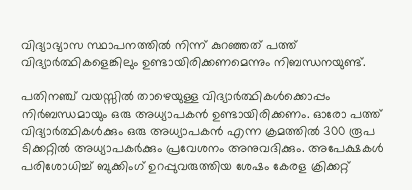വിദ്യാഭ്യാസ സ്ഥാപനത്തില്‍ നിന്ന് കുറഞ്ഞത് പത്ത് വിദ്യാര്‍ത്ഥികളെങ്കിലും ഉണ്ടായിരിക്കണമെന്നും നിബന്ധനയുണ്ട്.

പതിനഞ്ച് വയസ്സില്‍ താഴെയുള്ള വിദ്യാര്‍ത്ഥികള്‍ക്കൊപ്പം നിര്‍ബന്ധമായും ഒരു അധ്യാപകന്‍ ഉണ്ടായിരിക്കണം. ഓരോ പത്ത് വിദ്യാര്‍ത്ഥികള്‍ക്കും ഒരു അധ്യാപകന്‍ എന്ന ക്രമത്തില്‍ 300 രൂപ ടിക്കറ്റില്‍ അധ്യാപകര്‍ക്കും പ്രവേശനം അനുവദിക്കും. അപേക്ഷകള്‍ പരിശോധിച്ച് ബുക്കിംഗ് ഉറപ്പുവരുത്തിയ ശേഷം കേരള ക്രിക്കറ്റ്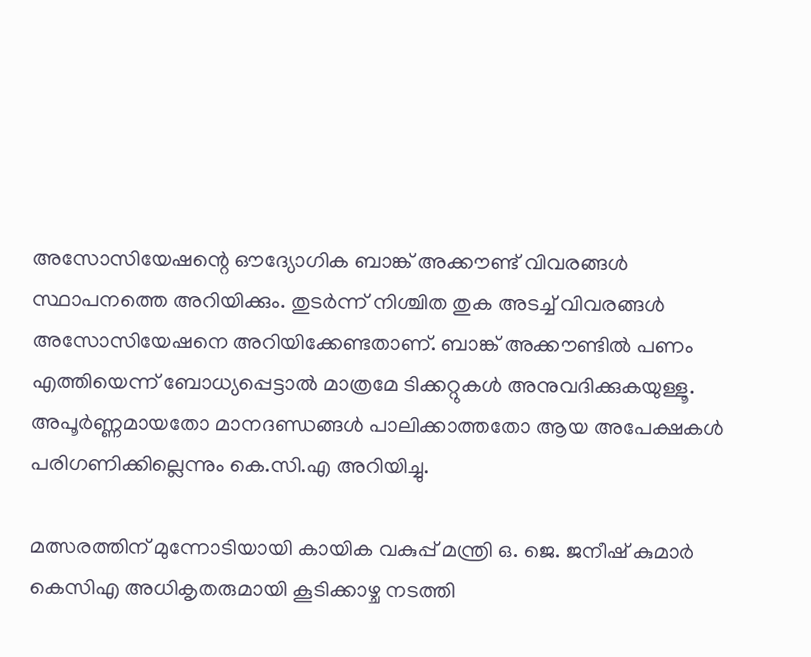അസോസിയേഷന്റെ ഔദ്യോഗിക ബാങ്ക് അക്കൗണ്ട് വിവരങ്ങള്‍ സ്ഥാപനത്തെ അറിയിക്കും. തുടര്‍ന്ന് നിശ്ചിത തുക അടച്ച് വിവരങ്ങള്‍ അസോസിയേഷനെ അറിയിക്കേണ്ടതാണ്. ബാങ്ക് അക്കൗണ്ടില്‍ പണം എത്തിയെന്ന് ബോധ്യപ്പെട്ടാല്‍ മാത്രമേ ടിക്കറ്റുകള്‍ അനുവദിക്കുകയുള്ളൂ. അപൂര്‍ണ്ണമായതോ മാനദണ്ഡങ്ങള്‍ പാലിക്കാത്തതോ ആയ അപേക്ഷകള്‍ പരിഗണിക്കില്ലെന്നും കെ.സി.എ അറിയിച്ചു.

മത്സരത്തിന് മുന്നോടിയായി കായിക വകുപ്പ് മന്ത്രി ഒ. ജെ. ജനീഷ് കുമാര്‍ കെസിഎ അധികൃതരുമായി കൂടിക്കാഴ്ച നടത്തി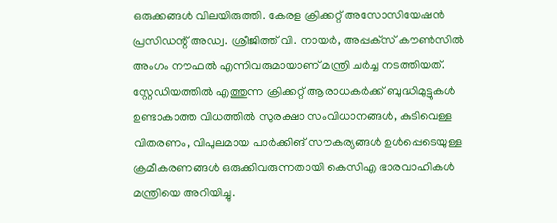ഒരുക്കങ്ങള്‍ വിലയിരുത്തി. കേരള ക്രിക്കറ്റ് അസോസിയേഷന്‍ പ്രസിഡന്റ് അഡ്വ. ശ്രീജിത്ത് വി. നായര്‍, അപ്പക്‌സ് കൗണ്‍സില്‍ അംഗം നൗഫല്‍ എന്നിവരുമായാണ് മന്ത്രി ചര്‍ച്ച നടത്തിയത്. സ്റ്റേഡിയത്തില്‍ എത്തുന്ന ക്രിക്കറ്റ് ആരാധകര്‍ക്ക് ബുദ്ധിമുട്ടുകള്‍ ഉണ്ടാകാത്ത വിധത്തില്‍ സുരക്ഷാ സംവിധാനങ്ങള്‍, കുടിവെള്ള വിതരണം, വിപുലമായ പാര്‍ക്കിങ് സൗകര്യങ്ങള്‍ ഉള്‍പ്പെടെയുള്ള ക്രമീകരണങ്ങള്‍ ഒരുക്കിവരുന്നതായി കെസിഎ ഭാരവാഹികള്‍ മന്ത്രിയെ അറിയിച്ചു.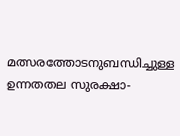മത്സരത്തോടനുബന്ധിച്ചുള്ള ഉന്നതതല സുരക്ഷാ-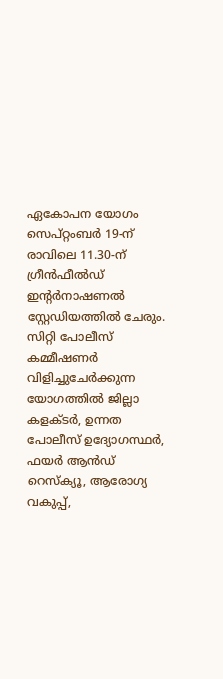ഏകോപന യോഗം സെപ്റ്റംബര്‍ 19-ന് രാവിലെ 11.30-ന് ഗ്രീന്‍ഫീല്‍ഡ് ഇന്റര്‍നാഷണല്‍ സ്റ്റേഡിയത്തില്‍ ചേരും. സിറ്റി പോലീസ് കമ്മീഷണര്‍ വിളിച്ചുചേര്‍ക്കുന്ന യോഗത്തില്‍ ജില്ലാ കളക്ടര്‍, ഉന്നത പോലീസ് ഉദ്യോഗസ്ഥര്‍, ഫയര്‍ ആന്‍ഡ് റെസ്‌ക്യൂ, ആരോഗ്യ വകുപ്പ്,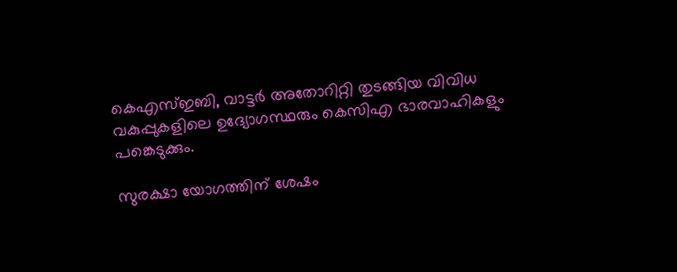കെഎസ്ഇബി, വാട്ടര്‍ അതോറിറ്റി തുടങ്ങിയ വിവിധ വകുപ്പുകളിലെ ഉദ്യോഗസ്ഥരും കെസിഎ ഭാരവാഹികളും പങ്കെടുക്കും.

സുരക്ഷാ യോഗത്തിന് ശേഷം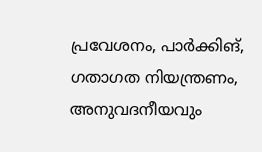പ്രവേശനം, പാര്‍ക്കിങ്, ഗതാഗത നിയന്ത്രണം, അനുവദനീയവും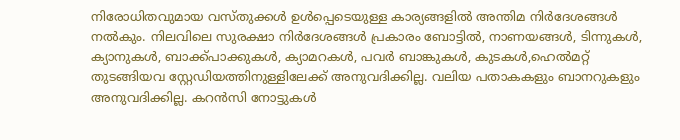നിരോധിതവുമായ വസ്തുക്കള്‍ ഉള്‍പ്പെടെയുള്ള കാര്യങ്ങളില്‍ അന്തിമ നിര്‍ദേശങ്ങള്‍ നല്‍കും. നിലവിലെ സുരക്ഷാ നിര്‍ദേശങ്ങള്‍ പ്രകാരം ബോട്ടില്‍, നാണയങ്ങള്‍, ടിന്നുകള്‍, ക്യാനുകള്‍, ബാക്ക്പാക്കുകള്‍, ക്യാമറകള്‍, പവര്‍ ബാങ്കുകള്‍, കുടകള്‍,ഹെല്‍മറ്റ് തുടങ്ങിയവ സ്റ്റേഡിയത്തിനുള്ളിലേക്ക് അനുവദിക്കില്ല. വലിയ പതാകകളും ബാനറുകളും അനുവദിക്കില്ല. കറന്‍സി നോട്ടുകള്‍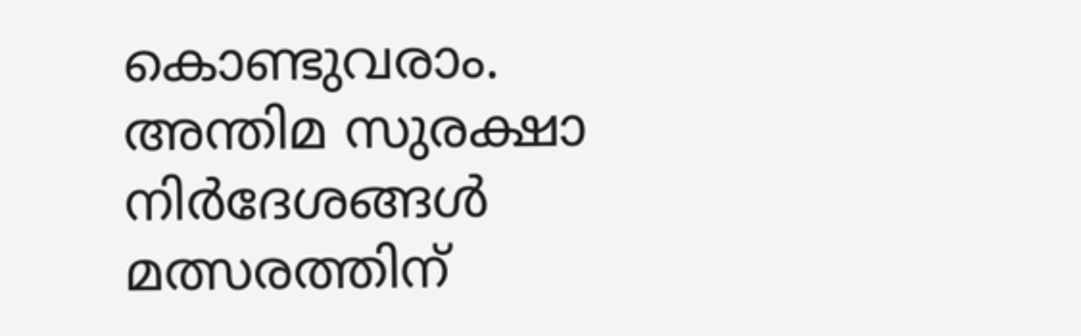കൊണ്ടുവരാം. അന്തിമ സുരക്ഷാ നിര്‍ദേശങ്ങള്‍ മത്സരത്തിന്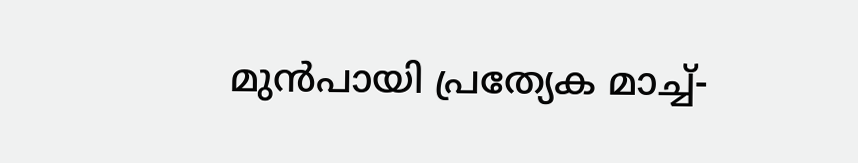മുന്‍പായി പ്രത്യേക മാച്ച്-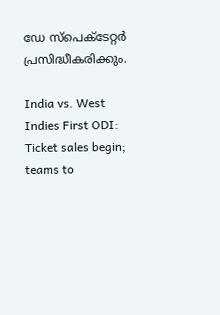ഡേ സ്‌പെക്ടേറ്റര്‍ പ്രസിദ്ധീകരിക്കും.

India vs. West Indies First ODI: Ticket sales begin; teams to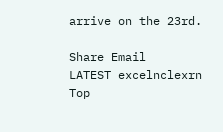arrive on the 23rd.

Share Email
LATEST excelnclexrn
Top